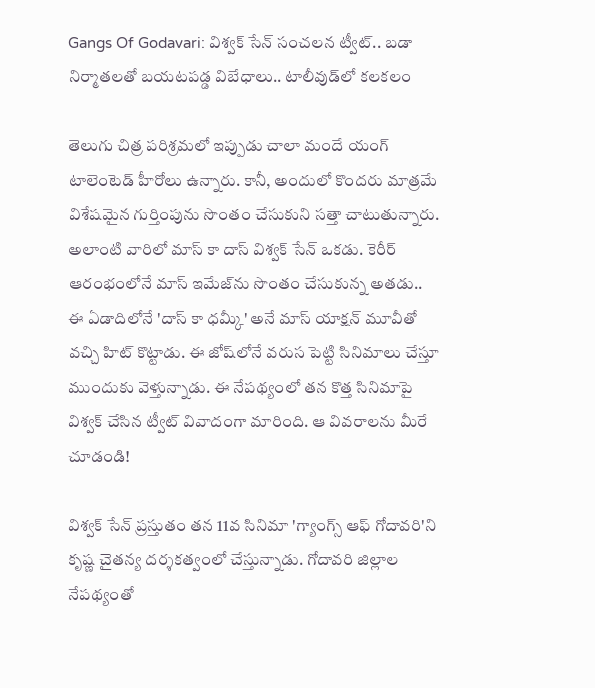Gangs Of Godavari: విశ్వక్ సేన్ సంచలన ట్వీట్.. బడా నిర్మాతలతో బయటపడ్డ విబేధాలు.. టాలీవుడ్‌లో కలకలం

తెలుగు చిత్ర పరిశ్రమలో ఇప్పుడు చాలా మందే యంగ్ టాలెంటెడ్ హీరోలు ఉన్నారు. కానీ, అందులో కొందరు మాత్రమే విశేషమైన గుర్తింపును సొంతం చేసుకుని సత్తా చాటుతున్నారు. అలాంటి వారిలో మాస్ కా దాస్ విశ్వక్ సేన్ ఒకడు. కెరీర్ ఆరంభంలోనే మాస్ ఇమేజ్‌ను సొంతం చేసుకున్న అతడు.. ఈ ఏడాదిలోనే 'దాస్ కా ధమ్కీ' అనే మాస్ యాక్షన్ మూవీతో వచ్చి హిట్ కొట్టాడు. ఈ జోష్‌లోనే వరుస పెట్టి సినిమాలు చేస్తూ ముందుకు వెళ్తున్నాడు. ఈ నేపథ్యంలో తన కొత్త సినిమాపై విశ్వక్ చేసిన ట్వీట్ వివాదంగా మారింది. ఆ వివరాలను మీరే చూడండి!

విశ్వక్ సేన్ ప్రస్తుతం తన 11వ సినిమా 'గ్యాంగ్స్ ఆఫ్ గోదావరి'ని కృష్ణ చైతన్య దర్శకత్వంలో చేస్తున్నాడు. గోదావరి జిల్లాల నేపథ్యంతో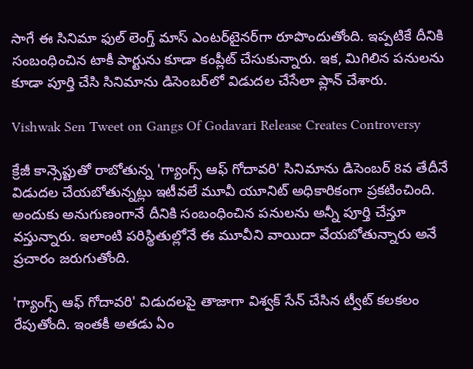సాగే ఈ సినిమా ఫుల్ లెంగ్త్ మాస్ ఎంటర్‌టైనర్‌గా రూపొందుతోంది. ఇప్పటికే దీనికి సంబంధించిన టాకీ పార్టును కూడా కంప్లీట్ చేసుకున్నారు. ఇక, మిగిలిన పనులను కూడా పూర్తి చేసి సినిమాను డిసెంబర్‌లో విడుదల చేసేలా ప్లాన్ చేశారు.

Vishwak Sen Tweet on Gangs Of Godavari Release Creates Controversy

క్రేజీ కాన్సెప్టుతో రాబోతున్న 'గ్యాంగ్స్ ఆఫ్ గోదావరి' సినిమాను డిసెంబర్ 8వ తేదీనే విడుదల చేయబోతున్నట్లు ఇటీవలే మూవీ యూనిట్ అధికారికంగా ప్రకటించింది. అందుకు అనుగుణంగానే దీనికి సంబంధించిన పనులను అన్నీ పూర్తి చేస్తూ వస్తున్నారు. ఇలాంటి పరిస్థితుల్లోనే ఈ మూవీని వాయిదా వేయబోతున్నారు అనే ప్రచారం జరుగుతోంది.

'గ్యాంగ్స్ ఆఫ్ గోదావరి' విడుదలపై తాజాగా విశ్వక్ సేన్ చేసిన ట్వీట్ కలకలం రేపుతోంది. ఇంతకీ అతడు ఏం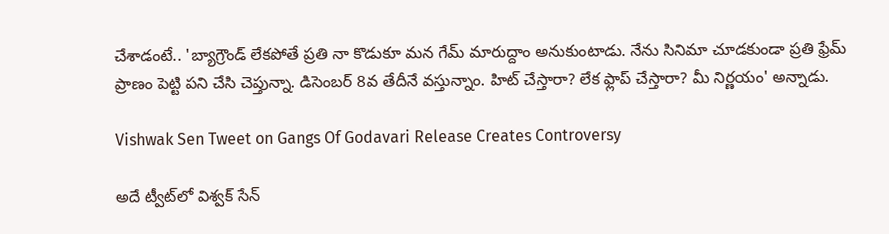చేశాడంటే.. 'బ్యాగ్రౌండ్ లేకపోతే ప్రతి నా కొడుకూ మన గేమ్ మారుద్దాం అనుకుంటాడు. నేను సినిమా చూడకుండా ప్రతి ఫ్రేమ్ ప్రాణం పెట్టి పని చేసి చెప్తున్నా. డిసెంబర్ 8వ తేదీనే వస్తున్నాం. హిట్ చేస్తారా? లేక ఫ్లాప్ చేస్తారా? మీ నిర్ణయం' అన్నాడు.

Vishwak Sen Tweet on Gangs Of Godavari Release Creates Controversy

అదే ట్వీట్‌లో విశ్వక్ సేన్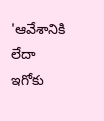'ఆవేశానికి లేదా ఇగోకు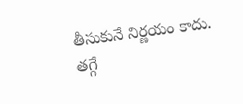తీసుకునే నిర్ణయం కాదు. తగ్గే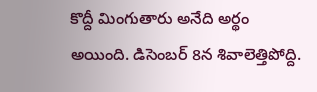కొద్దీ మింగుతారు అనేది అర్థం అయింది. డిసెంబర్ 8న శివాలెత్తిపోద్ది.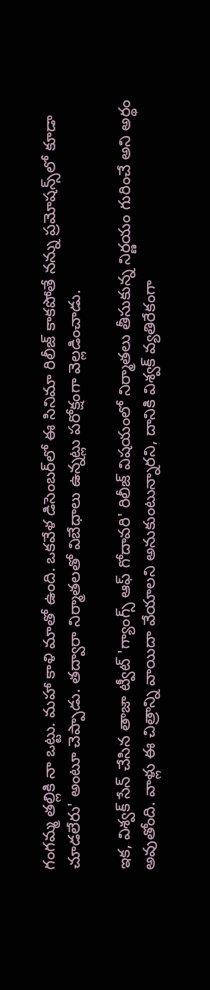గంగమ్మ తల్లికి నా ఒట్టు. మహా కాళి మాతో ఉంది. ఒకవేళ డిసెంబర్‌లో ఈ సినిమా రిలీజ్ కాకపోతే నన్ను ప్రమోషన్స్‌లో కూడా చూడలేరు' అంటూ చెప్పాడు. తద్వారా నిర్మాతలతో విబేధాలు ఉన్నట్లు పరోక్షంగా వెల్లడించాడు.

ఇక, విశ్వక్ సేన్ చేసిన తాజా ట్వీట్ 'గ్యాంగ్స్ ఆఫ్ గోదావరి' రిలీజ్ విషయంలో నిర్మాతలు తీసుకున్న నిర్ణయం గురించే అని అర్థం అవుతోంది. వాళ్లు ఈ చిత్రాన్ని వాయిదా వేయాలని అనుకుంటున్నారని, దానికి విశ్వక్ వ్యతిరేకంగా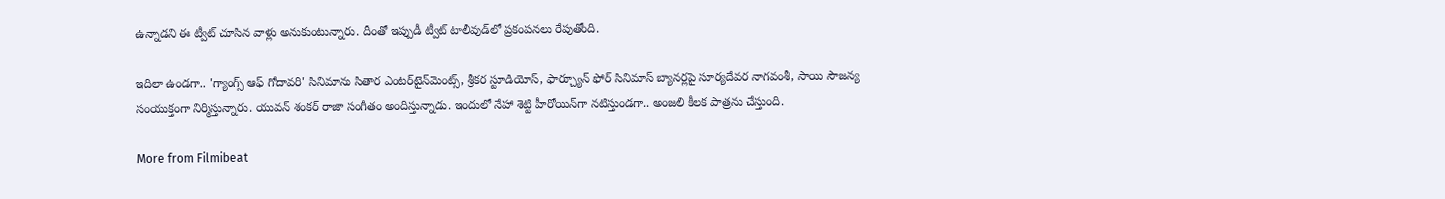ఉన్నాడని ఈ ట్వీట్ చూసిన వాళ్లు అనుకుంటున్నారు. దీంతో ఇప్పుడీ ట్వీట్ టాలీవుడ్‌లో ప్రకంపనలు రేపుతోంది.

ఇదిలా ఉండగా.. 'గ్యాంగ్స్ ఆఫ్ గోదావరి' సినిమాను సితార ఎంటర్‌టైన్‌మెంట్స్‌, శ్రీకర స్టూడియోస్‌, ఫార్చ్యూన్‌ ఫోర్‌ సినిమాస్‌ బ్యానర్లపై సూర్యదేవర నాగవంశీ, సాయి సౌజన్య సంయుక్తంగా నిర్మిస్తున్నారు. యువన్‌ శంకర్‌ రాజా సంగీతం అందిస్తున్నాడు. ఇందులో నేహా శెట్టి హీరోయిన్‌గా నటిస్తుండగా.. అంజలి కీలక పాత్రను చేస్తుంది.

More from Filmibeat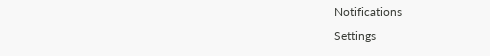Notifications
Settings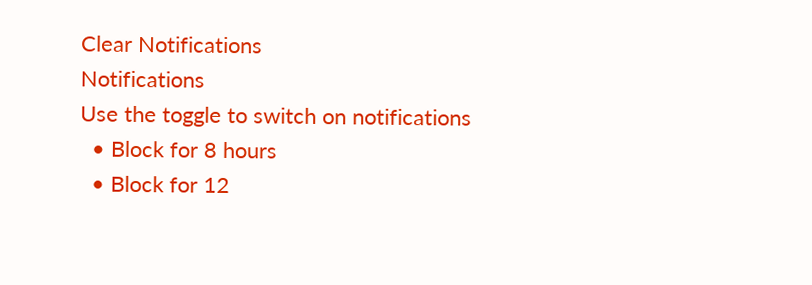Clear Notifications
Notifications
Use the toggle to switch on notifications
  • Block for 8 hours
  • Block for 12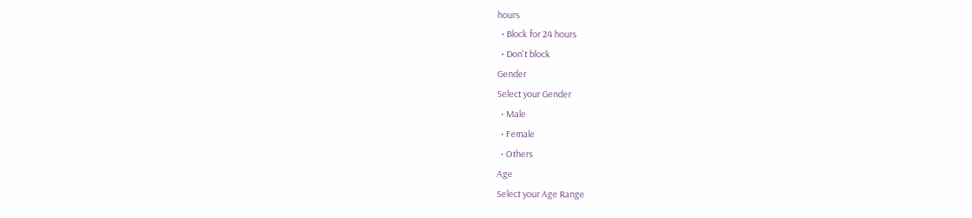hours
  • Block for 24 hours
  • Don't block
Gender
Select your Gender
  • Male
  • Female
  • Others
Age
Select your Age Range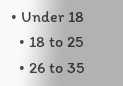• Under 18
  • 18 to 25
  • 26 to 35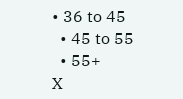• 36 to 45
  • 45 to 55
  • 55+
X